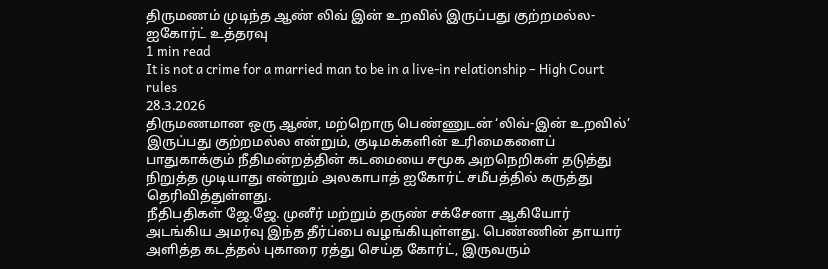திருமணம் முடிந்த ஆண் லிவ் இன் உறவில் இருப்பது குற்றமல்ல- ஐகோர்ட் உத்தரவு
1 min read
It is not a crime for a married man to be in a live-in relationship – High Court rules
28.3.2026
திருமணமான ஒரு ஆண், மற்றொரு பெண்ணுடன் ‘லிவ்-இன் உறவில்’ இருப்பது குற்றமல்ல என்றும், குடிமக்களின் உரிமைகளைப் பாதுகாக்கும் நீதிமன்றத்தின் கடமையை சமூக அறநெறிகள் தடுத்து நிறுத்த முடியாது என்றும் அலகாபாத் ஐகோர்ட் சமீபத்தில் கருத்து தெரிவித்துள்ளது.
நீதிபதிகள் ஜே.ஜே. முனீர் மற்றும் தருண் சக்சேனா ஆகியோர் அடங்கிய அமர்வு இந்த தீர்ப்பை வழங்கியுள்ளது. பெண்ணின் தாயார் அளித்த கடத்தல் புகாரை ரத்து செய்த கோர்ட், இருவரும்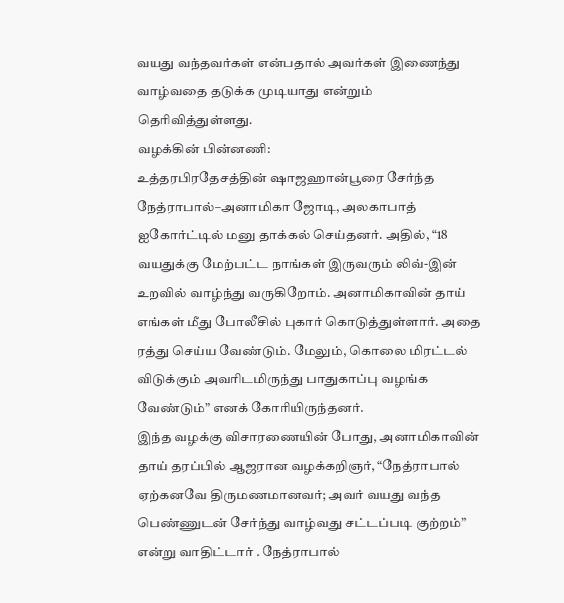வயது வந்தவர்கள் என்பதால் அவர்கள் இணைந்து வாழ்வதை தடுக்க முடியாது என்றும் தெரிவித்துள்ளது.
வழக்கின் பின்னணி:
உத்தரபிரதேசத்தின் ஷாஜஹான்பூரை சேர்ந்த நேத்ராபால்–அனாமிகா ஜோடி, அலகாபாத் ஐகோர்ட்டில் மனு தாக்கல் செய்தனர். அதில், “18 வயதுக்கு மேற்பட்ட நாங்கள் இருவரும் லிவ்-இன் உறவில் வாழ்ந்து வருகிறோம். அனாமிகாவின் தாய் எங்கள் மீது போலீசில் புகார் கொடுத்துள்ளார். அதை ரத்து செய்ய வேண்டும். மேலும், கொலை மிரட்டல் விடுக்கும் அவரிடமிருந்து பாதுகாப்பு வழங்க வேண்டும்” எனக் கோரியிருந்தனர்.
இந்த வழக்கு விசாரணையின் போது, அனாமிகாவின் தாய் தரப்பில் ஆஜரான வழக்கறிஞர், “நேத்ராபால் ஏற்கனவே திருமணமானவர்; அவர் வயது வந்த பெண்ணுடன் சேர்ந்து வாழ்வது சட்டப்படி குற்றம்” என்று வாதிட்டார் . நேத்ராபால்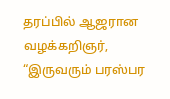தரப்பில் ஆஜரான வழக்கறிஞர், “இருவரும் பரஸ்பர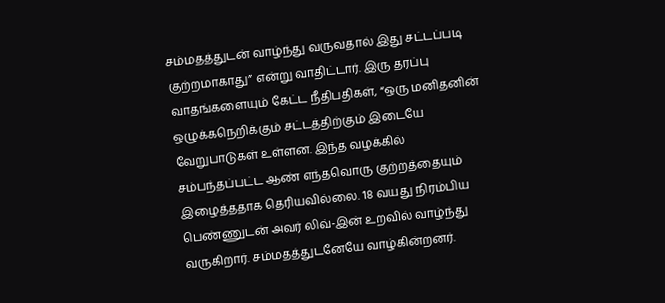சம்மதத்துடன் வாழ்ந்து வருவதால் இது சட்டப்படி குற்றமாகாது” என்று வாதிட்டார். இரு தரப்பு வாதங்களையும் கேட்ட நீதிபதிகள், “ஒரு மனிதனின் ஒழுக்கநெறிக்கும் சட்டத்திற்கும் இடையே வேறுபாடுகள் உள்ளன. இந்த வழக்கில் சம்பந்தப்பட்ட ஆண் எந்தவொரு குற்றத்தையும் இழைத்ததாக தெரியவில்லை. 18 வயது நிரம்பிய பெண்ணுடன் அவர் லிவ்-இன் உறவில் வாழ்ந்து வருகிறார். சம்மதத்துடனேயே வாழ்கின்றனர்.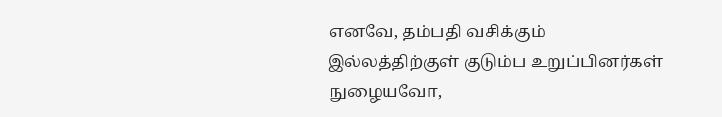எனவே, தம்பதி வசிக்கும் இல்லத்திற்குள் குடும்ப உறுப்பினர்கள் நுழையவோ,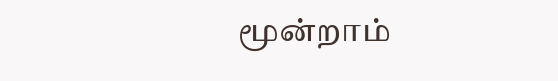மூன்றாம்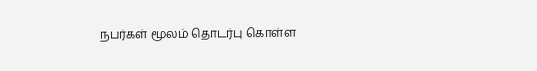நபர்கள் மூலம் தொடர்பு கொள்ள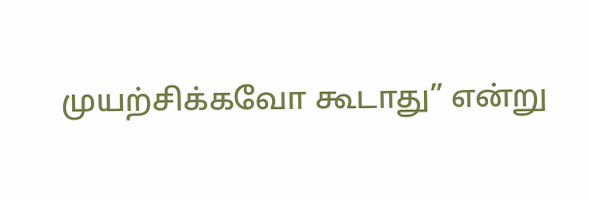முயற்சிக்கவோ கூடாது” என்று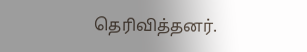தெரிவித்தனர்.